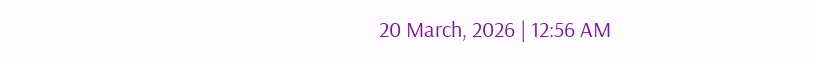20 March, 2026 | 12:56 AM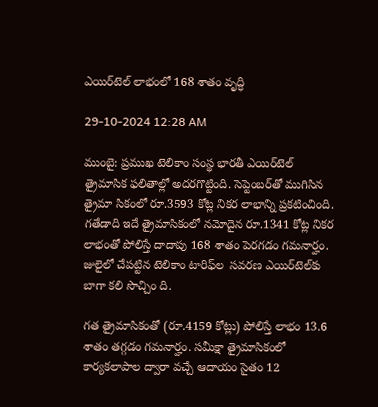ఎయిర్‌టెల్ లాభంలో 168 శాతం వృద్ధి

29-10-2024 12:28 AM

ముంబై: ప్రముఖ టెలికాం సంస్థ భారతీ ఎయిర్‌టెల్  త్రైమాసిక ఫలితాల్లో అదరగొట్టింది. సెప్టెంబర్‌తో ముగిసిన త్రైమా సికంలో రూ.3593 కోట్ల నికర లాభాన్ని ప్రకటించింది. గతేడాది ఇదే త్రైమాసికంలో నమోదైన రూ.1341 కోట్ల నికర లాభంతో పోలిస్తే దాదాపు 168 శాతం పెరగడం గమనార్హం. జులైలో చేపట్టిన టెలికాం టారిఫ్‌ల  సవరణ ఎయిర్‌టెల్‌కు బాగా కలి సొచ్చిం ది.

గత త్రైమాసికంతో (రూ.4159 కోట్లు) పోలిస్తే లాభం 13.6 శాతం తగ్గడం గమనార్హం. సమీక్షా త్రైమాసికంలో కార్యకలాపాల ద్వారా వచ్చే ఆదాయం సైతం 12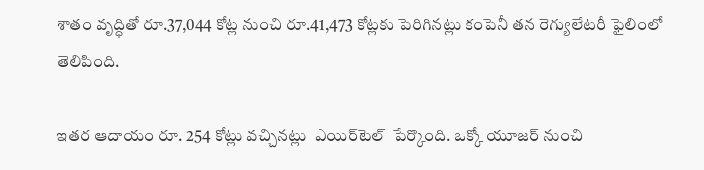శాతం వృద్ధితో రూ.37,044 కోట్ల నుంచి రూ.41,473 కోట్లకు పెరిగినట్లు కంపెనీ తన రెగ్యులేటరీ ఫైలింలో తెలిపింది.

ఇతర ఆదాయం రూ. 254 కోట్లు వచ్చినట్లు  ఎయిర్‌టెల్  పేర్కొంది. ఒక్కో యూజర్ నుంచి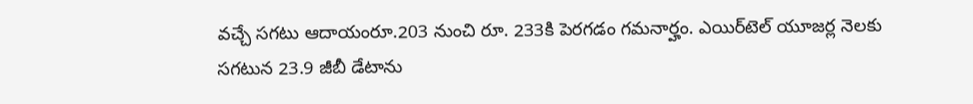వచ్చే సగటు ఆదాయంరూ.203 నుంచి రూ. 233కి పెరగడం గమనార్హం. ఎయిర్‌టెల్ యూజర్ల నెలకు సగటున 23.9 జీబీ డేటాను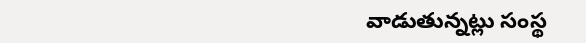వాడుతున్నట్లు సంస్థ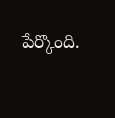పేర్కొంది.